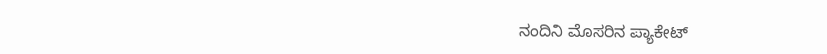ನಂದಿನಿ ಮೊಸರಿನ ಪ್ಯಾಕೇಟ್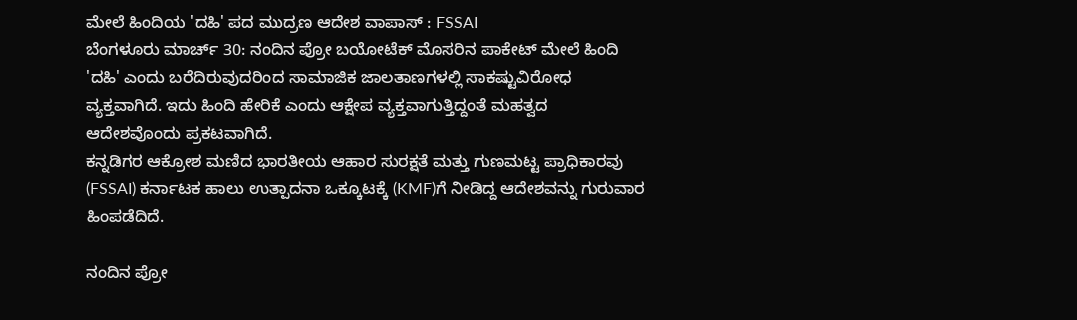ಮೇಲೆ ಹಿಂದಿಯ 'ದಹಿ' ಪದ ಮುದ್ರಣ ಆದೇಶ ವಾಪಾಸ್ : FSSAI
ಬೆಂಗಳೂರು ಮಾರ್ಚ್ 30: ನಂದಿನ ಪ್ರೋ ಬಯೋಟೆಕ್ ಮೊಸರಿನ ಪಾಕೇಟ್ ಮೇಲೆ ಹಿಂದಿ 'ದಹಿ' ಎಂದು ಬರೆದಿರುವುದರಿಂದ ಸಾಮಾಜಿಕ ಜಾಲತಾಣಗಳಲ್ಲಿ ಸಾಕಷ್ಟುವಿರೋಧ ವ್ಯಕ್ತವಾಗಿದೆ. ಇದು ಹಿಂದಿ ಹೇರಿಕೆ ಎಂದು ಆಕ್ಷೇಪ ವ್ಯಕ್ತವಾಗುತ್ತಿದ್ದಂತೆ ಮಹತ್ವದ ಆದೇಶವೊಂದು ಪ್ರಕಟವಾಗಿದೆ.
ಕನ್ನಡಿಗರ ಆಕ್ರೋಶ ಮಣಿದ ಭಾರತೀಯ ಆಹಾರ ಸುರಕ್ಷತೆ ಮತ್ತು ಗುಣಮಟ್ಟ ಪ್ರಾಧಿಕಾರವು (FSSAI) ಕರ್ನಾಟಕ ಹಾಲು ಉತ್ಪಾದನಾ ಒಕ್ಕೂಟಕ್ಕೆ (KMF)ಗೆ ನೀಡಿದ್ದ ಆದೇಶವನ್ನು ಗುರುವಾರ ಹಿಂಪಡೆದಿದೆ.

ನಂದಿನ ಪ್ರೋ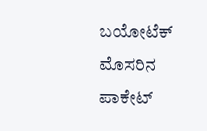ಬಯೋಟೆಕ್ ಮೊಸರಿನ ಪಾಕೇಟ್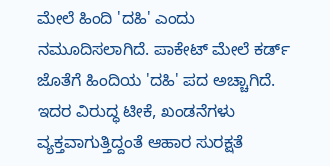ಮೇಲೆ ಹಿಂದಿ 'ದಹಿ' ಎಂದು ನಮೂದಿಸಲಾಗಿದೆ. ಪಾಕೇಟ್ ಮೇಲೆ ಕರ್ಡ್ ಜೊತೆಗೆ ಹಿಂದಿಯ 'ದಹಿ' ಪದ ಅಚ್ಚಾಗಿದೆ. ಇದರ ವಿರುದ್ಧ ಟೀಕೆ, ಖಂಡನೆಗಳು ವ್ಯಕ್ತವಾಗುತ್ತಿದ್ದಂತೆ ಆಹಾರ ಸುರಕ್ಷತೆ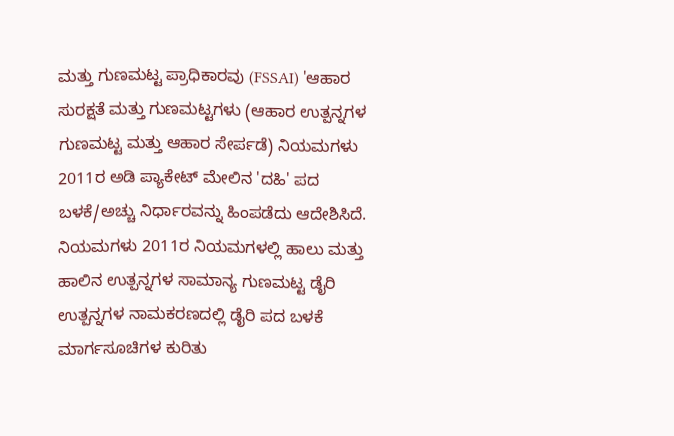ಮತ್ತು ಗುಣಮಟ್ಟ ಪ್ರಾಧಿಕಾರವು (FSSAI) 'ಆಹಾರ ಸುರಕ್ಷತೆ ಮತ್ತು ಗುಣಮಟ್ಟಗಳು (ಆಹಾರ ಉತ್ಪನ್ನಗಳ ಗುಣಮಟ್ಟ ಮತ್ತು ಆಹಾರ ಸೇರ್ಪಡೆ) ನಿಯಮಗಳು 2011ರ ಅಡಿ ಪ್ಯಾಕೇಟ್ ಮೇಲಿನ 'ದಹಿ' ಪದ ಬಳಕೆ/ಅಚ್ಚು ನಿರ್ಧಾರವನ್ನು ಹಿಂಪಡೆದು ಆದೇಶಿಸಿದೆ.
ನಿಯಮಗಳು 2011ರ ನಿಯಮಗಳಲ್ಲಿ ಹಾಲು ಮತ್ತು ಹಾಲಿನ ಉತ್ಪನ್ನಗಳ ಸಾಮಾನ್ಯ ಗುಣಮಟ್ಟ ಡೈರಿ ಉತ್ಪನ್ನಗಳ ನಾಮಕರಣದಲ್ಲಿ ಡೈರಿ ಪದ ಬಳಕೆ ಮಾರ್ಗಸೂಚಿಗಳ ಕುರಿತು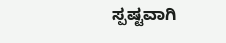ಸ್ಪಷ್ಟವಾಗಿ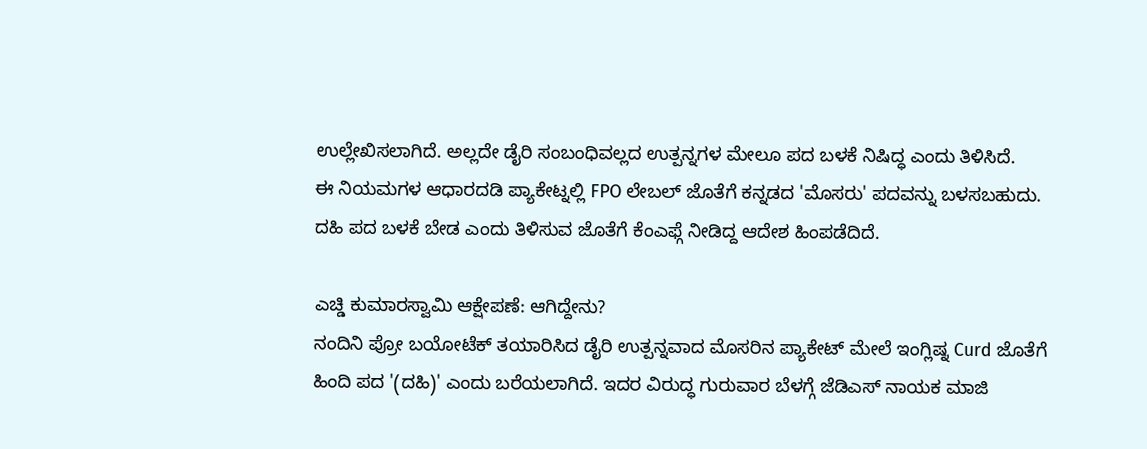ಉಲ್ಲೇಖಿಸಲಾಗಿದೆ. ಅಲ್ಲದೇ ಡೈರಿ ಸಂಬಂಧಿವಲ್ಲದ ಉತ್ಪನ್ನಗಳ ಮೇಲೂ ಪದ ಬಳಕೆ ನಿಷಿದ್ಧ ಎಂದು ತಿಳಿಸಿದೆ.
ಈ ನಿಯಮಗಳ ಆಧಾರದಡಿ ಪ್ಯಾಕೇಟ್ನಲ್ಲಿ FPO ಲೇಬಲ್ ಜೊತೆಗೆ ಕನ್ನಡದ 'ಮೊಸರು' ಪದವನ್ನು ಬಳಸಬಹುದು. ದಹಿ ಪದ ಬಳಕೆ ಬೇಡ ಎಂದು ತಿಳಿಸುವ ಜೊತೆಗೆ ಕೆಂಎಫ್ಗೆ ನೀಡಿದ್ದ ಆದೇಶ ಹಿಂಪಡೆದಿದೆ.

ಎಚ್ಡಿ ಕುಮಾರಸ್ವಾಮಿ ಆಕ್ಷೇಪಣೆ: ಆಗಿದ್ದೇನು?
ನಂದಿನಿ ಪ್ರೋ ಬಯೋಟೆಕ್ ತಯಾರಿಸಿದ ಡೈರಿ ಉತ್ಪನ್ನವಾದ ಮೊಸರಿನ ಪ್ಯಾಕೇಟ್ ಮೇಲೆ ಇಂಗ್ಲಿಷ್ನ Curd ಜೊತೆಗೆ ಹಿಂದಿ ಪದ '(ದಹಿ)' ಎಂದು ಬರೆಯಲಾಗಿದೆ. ಇದರ ವಿರುದ್ಧ ಗುರುವಾರ ಬೆಳಗ್ಗೆ ಜೆಡಿಎಸ್ ನಾಯಕ ಮಾಜಿ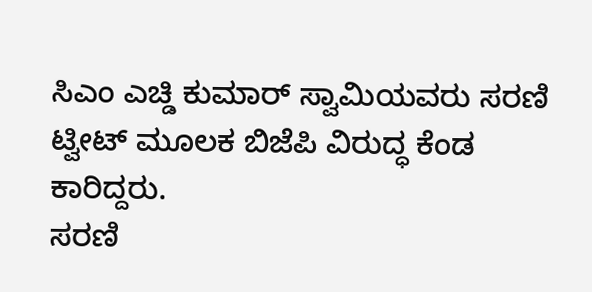ಸಿಎಂ ಎಚ್ಡಿ ಕುಮಾರ್ ಸ್ವಾಮಿಯವರು ಸರಣಿ ಟ್ವೀಟ್ ಮೂಲಕ ಬಿಜೆಪಿ ವಿರುದ್ಧ ಕೆಂಡ ಕಾರಿದ್ದರು.
ಸರಣಿ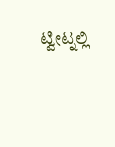ಟ್ವೀಟ್ನಲ್ಲಿ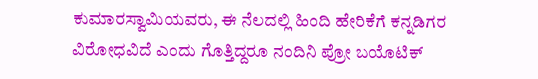ಕುಮಾರಸ್ವಾಮಿಯವರು, ಈ ನೆಲದಲ್ಲಿ ಹಿಂದಿ ಹೇರಿಕೆಗೆ ಕನ್ನಡಿಗರ ವಿರೋಧವಿದೆ ಎಂದು ಗೊತ್ತಿದ್ದರೂ ನಂದಿನಿ ಪ್ರೋ ಬಯೊಟಿಕ್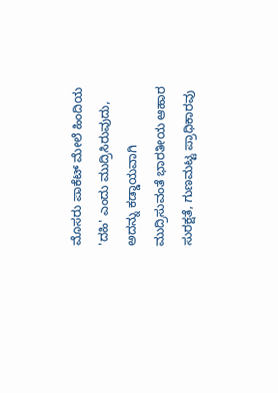ಮೊಸರು ಪಾಕೆಟ್ ಮೇಲೆ ಹಿಂದಿಯ 'ದಹಿ' ಎಂದು ಮುದ್ರಿಸಿರುವುದು, ಅದನ್ನು ಕಡ್ಡಾಯವಾಗಿ ಮುದ್ರಿಸುವಂತೆ ಭಾರತೀಯ ಆಹಾರ ಸುರಕ್ಷತೆ, ಗುಣಮಟ್ಟ ಪ್ರಾಧಿಕಾರವು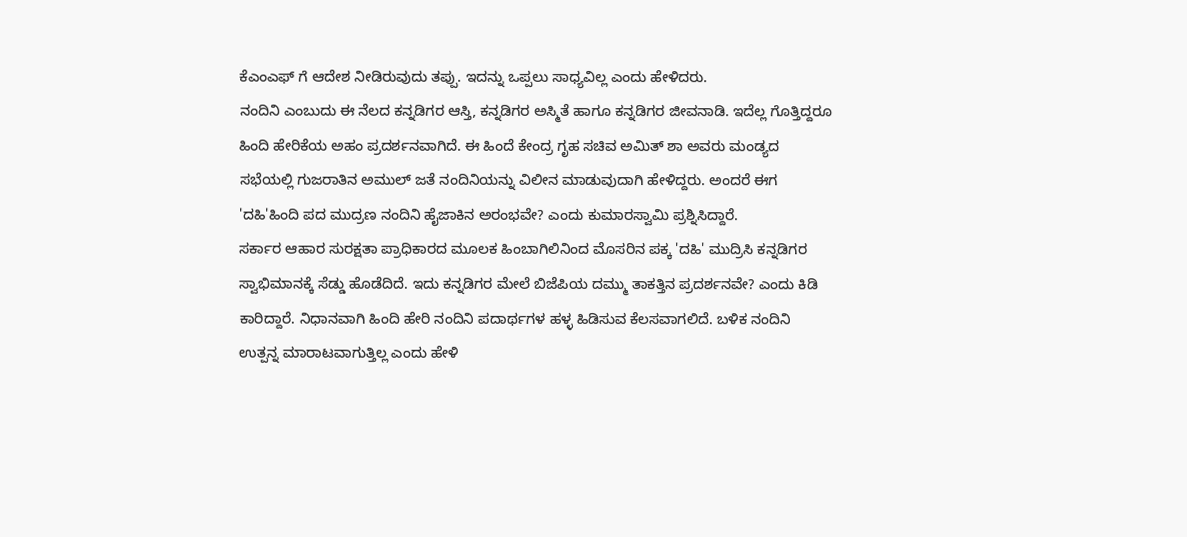ಕೆಎಂಎಫ್ ಗೆ ಆದೇಶ ನೀಡಿರುವುದು ತಪ್ಪು. ಇದನ್ನು ಒಪ್ಪಲು ಸಾಧ್ಯವಿಲ್ಲ ಎಂದು ಹೇಳಿದರು.
ನಂದಿನಿ ಎಂಬುದು ಈ ನೆಲದ ಕನ್ನಡಿಗರ ಆಸ್ತಿ, ಕನ್ನಡಿಗರ ಅಸ್ಮಿತೆ ಹಾಗೂ ಕನ್ನಡಿಗರ ಜೀವನಾಡಿ. ಇದೆಲ್ಲ ಗೊತ್ತಿದ್ದರೂ ಹಿಂದಿ ಹೇರಿಕೆಯ ಅಹಂ ಪ್ರದರ್ಶನವಾಗಿದೆ. ಈ ಹಿಂದೆ ಕೇಂದ್ರ ಗೃಹ ಸಚಿವ ಅಮಿತ್ ಶಾ ಅವರು ಮಂಡ್ಯದ ಸಭೆಯಲ್ಲಿ ಗುಜರಾತಿನ ಅಮುಲ್ ಜತೆ ನಂದಿನಿಯನ್ನು ವಿಲೀನ ಮಾಡುವುದಾಗಿ ಹೇಳಿದ್ದರು. ಅಂದರೆ ಈಗ 'ದಹಿ'ಹಿಂದಿ ಪದ ಮುದ್ರಣ ನಂದಿನಿ ಹೈಜಾಕಿನ ಅರಂಭವೇ? ಎಂದು ಕುಮಾರಸ್ವಾಮಿ ಪ್ರಶ್ನಿಸಿದ್ದಾರೆ.
ಸರ್ಕಾರ ಆಹಾರ ಸುರಕ್ಷತಾ ಪ್ರಾಧಿಕಾರದ ಮೂಲಕ ಹಿಂಬಾಗಿಲಿನಿಂದ ಮೊಸರಿನ ಪಕ್ಕ 'ದಹಿ' ಮುದ್ರಿಸಿ ಕನ್ನಡಿಗರ ಸ್ವಾಭಿಮಾನಕ್ಕೆ ಸೆಡ್ಡು ಹೊಡೆದಿದೆ. ಇದು ಕನ್ನಡಿಗರ ಮೇಲೆ ಬಿಜೆಪಿಯ ದಮ್ಮು ತಾಕತ್ತಿನ ಪ್ರದರ್ಶನವೇ? ಎಂದು ಕಿಡಿ ಕಾರಿದ್ದಾರೆ. ನಿಧಾನವಾಗಿ ಹಿಂದಿ ಹೇರಿ ನಂದಿನಿ ಪದಾರ್ಥಗಳ ಹಳ್ಳ ಹಿಡಿಸುವ ಕೆಲಸವಾಗಲಿದೆ. ಬಳಿಕ ನಂದಿನಿ ಉತ್ಪನ್ನ ಮಾರಾಟವಾಗುತ್ತಿಲ್ಲ ಎಂದು ಹೇಳಿ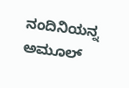ನಂದಿನಿಯನ್ನ ಅಮೂಲ್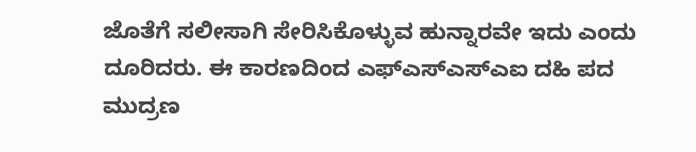ಜೊತೆಗೆ ಸಲೀಸಾಗಿ ಸೇರಿಸಿಕೊಳ್ಳುವ ಹುನ್ನಾರವೇ ಇದು ಎಂದು ದೂರಿದರು. ಈ ಕಾರಣದಿಂದ ಎಫ್ಎಸ್ಎಸ್ಎಐ ದಹಿ ಪದ ಮುದ್ರಣ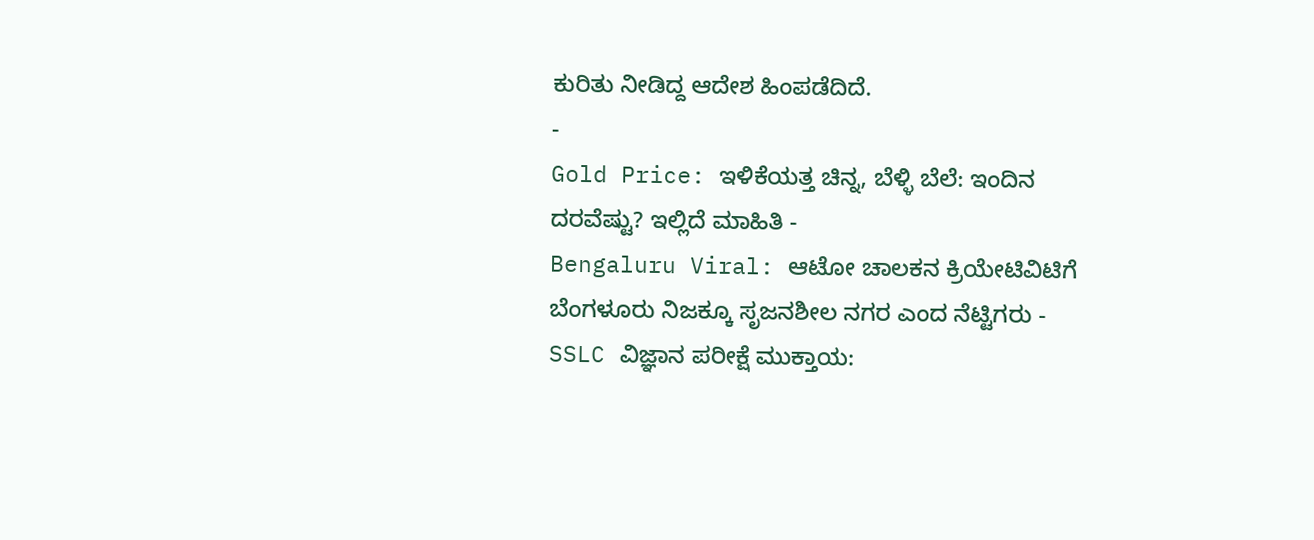ಕುರಿತು ನೀಡಿದ್ದ ಆದೇಶ ಹಿಂಪಡೆದಿದೆ.
-
Gold Price: ಇಳಿಕೆಯತ್ತ ಚಿನ್ನ, ಬೆಳ್ಳಿ ಬೆಲೆ: ಇಂದಿನ ದರವೆಷ್ಟು? ಇಲ್ಲಿದೆ ಮಾಹಿತಿ -
Bengaluru Viral: ಆಟೋ ಚಾಲಕನ ಕ್ರಿಯೇಟಿವಿಟಿಗೆ ಬೆಂಗಳೂರು ನಿಜಕ್ಕೂ ಸೃಜನಶೀಲ ನಗರ ಎಂದ ನೆಟ್ಟಿಗರು -
SSLC ವಿಜ್ಞಾನ ಪರೀಕ್ಷೆ ಮುಕ್ತಾಯ: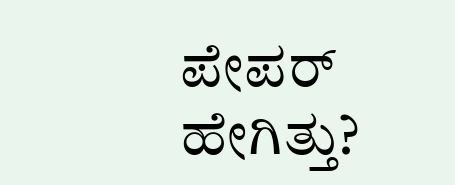ಪೇಪರ್ ಹೇಗಿತ್ತು?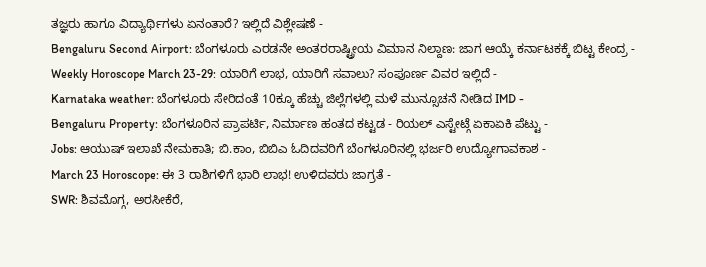ತಜ್ಞರು ಹಾಗೂ ವಿದ್ಯಾರ್ಥಿಗಳು ಏನಂತಾರೆ? ಇಲ್ಲಿದೆ ವಿಶ್ಲೇಷಣೆ -
Bengaluru Second Airport: ಬೆಂಗಳೂರು ಎರಡನೇ ಅಂತರರಾಷ್ಟ್ರೀಯ ವಿಮಾನ ನಿಲ್ದಾಣ: ಜಾಗ ಆಯ್ಕೆ ಕರ್ನಾಟಕಕ್ಕೆ ಬಿಟ್ಟ ಕೇಂದ್ರ -
Weekly Horoscope March 23-29: ಯಾರಿಗೆ ಲಾಭ, ಯಾರಿಗೆ ಸವಾಲು? ಸಂಪೂರ್ಣ ವಿವರ ಇಲ್ಲಿದೆ -
Karnataka weather: ಬೆಂಗಳೂರು ಸೇರಿದಂತೆ 10ಕ್ಕೂ ಹೆಚ್ಚು ಜಿಲ್ಲೆಗಳಲ್ಲಿ ಮಳೆ ಮುನ್ಸೂಚನೆ ನೀಡಿದ IMD -
Bengaluru Property: ಬೆಂಗಳೂರಿನ ಪ್ರಾಪರ್ಟಿ, ನಿರ್ಮಾಣ ಹಂತದ ಕಟ್ಟಡ - ರಿಯಲ್ ಎಸ್ಟೇಟ್ಗೆ ಏಕಾಏಕಿ ಪೆಟ್ಟು -
Jobs: ಆಯುಷ್ ಇಲಾಖೆ ನೇಮಕಾತಿ; ಬಿ.ಕಾಂ, ಬಿಬಿಎ ಓದಿದವರಿಗೆ ಬೆಂಗಳೂರಿನಲ್ಲಿ ಭರ್ಜರಿ ಉದ್ಯೋಗಾವಕಾಶ -
March 23 Horoscope: ಈ 3 ರಾಶಿಗಳಿಗೆ ಭಾರಿ ಲಾಭ! ಉಳಿದವರು ಜಾಗ್ರತೆ -
SWR: ಶಿವಮೊಗ್ಗ, ಅರಸೀಕೆರೆ,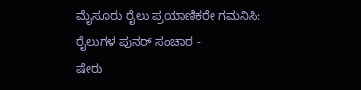ಮೈಸೂರು ರೈಲು ಪ್ರಯಾಣಿಕರೇ ಗಮನಿಸಿ: ರೈಲುಗಳ ಪುನರ್ ಸಂಚಾರ -
ಷೇರು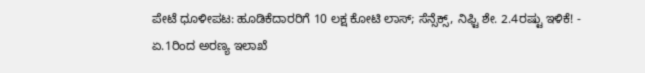ಪೇಟೆ ಧೂಳೀಪಟ: ಹೂಡಿಕೆದಾರರಿಗೆ 10 ಲಕ್ಷ ಕೋಟಿ ಲಾಸ್; ಸೆನ್ಸೆಕ್ಸ್, ನಿಫ್ಟಿ ಶೇ. 2.4ರಷ್ಟು ಇಳಿಕೆ! -
ಏ.1ರಿಂದ ಅರಣ್ಯ ಇಲಾಖೆ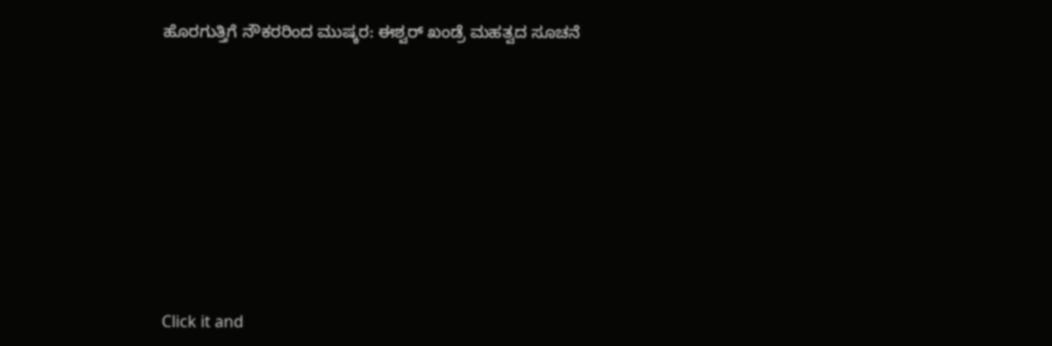ಹೊರಗುತ್ತಿಗೆ ನೌಕರರಿಂದ ಮುಷ್ಕರ: ಈಶ್ವರ್ ಖಂಡ್ರೆ ಮಹತ್ವದ ಸೂಚನೆ











Click it and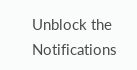Unblock the Notifications